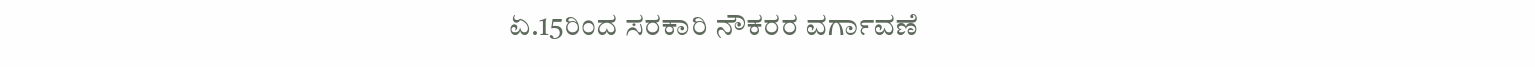ಏ.15ರಿಂದ ಸರಕಾರಿ ನೌಕರರ ವರ್ಗಾವಣೆ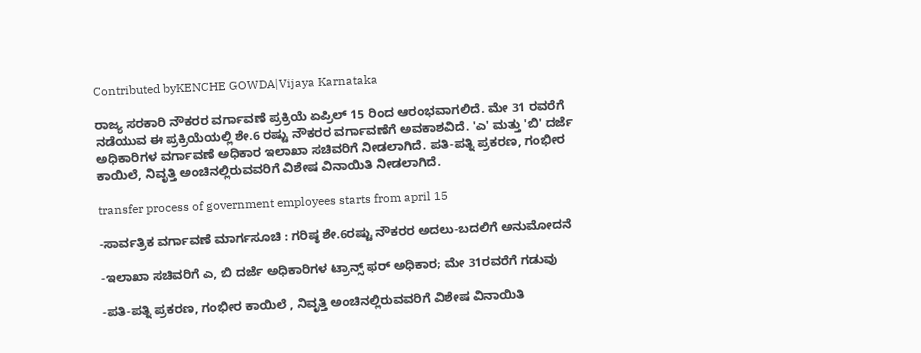Contributed byKENCHE GOWDA|Vijaya Karnataka

ರಾಜ್ಯ ಸರಕಾರಿ ನೌಕರರ ವರ್ಗಾವಣೆ ಪ್ರಕ್ರಿಯೆ ಏಪ್ರಿಲ್ 15 ರಿಂದ ಆರಂಭವಾಗಲಿದೆ. ಮೇ 31 ರವರೆಗೆ ನಡೆಯುವ ಈ ಪ್ರಕ್ರಿಯೆಯಲ್ಲಿ ಶೇ.6 ರಷ್ಟು ನೌಕರರ ವರ್ಗಾವಣೆಗೆ ಅವಕಾಶವಿದೆ. 'ಎ' ಮತ್ತು 'ಬಿ' ದರ್ಜೆ ಅಧಿಕಾರಿಗಳ ವರ್ಗಾವಣೆ ಅಧಿಕಾರ ಇಲಾಖಾ ಸಚಿವರಿಗೆ ನೀಡಲಾಗಿದೆ. ಪತಿ-ಪತ್ನಿ ಪ್ರಕರಣ, ಗಂಭೀರ ಕಾಯಿಲೆ, ನಿವೃತ್ತಿ ಅಂಚಿನಲ್ಲಿರುವವರಿಗೆ ವಿಶೇಷ ವಿನಾಯಿತಿ ನೀಡಲಾಗಿದೆ.

transfer process of government employees starts from april 15

-ಸಾರ್ವತ್ರಿಕ ವರ್ಗಾವಣೆ ಮಾರ್ಗಸೂಚಿ : ಗರಿಷ್ಠ ಶೇ.6ರಷ್ಟು ನೌಕರರ ಅದಲು-ಬದಲಿಗೆ ಅನುಮೋದನೆ

-ಇಲಾಖಾ ಸಚಿವರಿಗೆ ಎ, ಬಿ ದರ್ಜೆ ಅಧಿಕಾರಿಗಳ ಟ್ರಾನ್ಸ್ ಫರ್ ಅಧಿಕಾರ; ಮೇ 31ರವರೆಗೆ ಗಡುವು

-ಪತಿ-ಪತ್ನಿ ಪ್ರಕರಣ, ಗಂಭೀರ ಕಾಯಿಲೆ , ನಿವೃತ್ತಿ ಅಂಚಿನಲ್ಲಿರುವವರಿಗೆ ವಿಶೇಷ ವಿನಾಯಿತಿ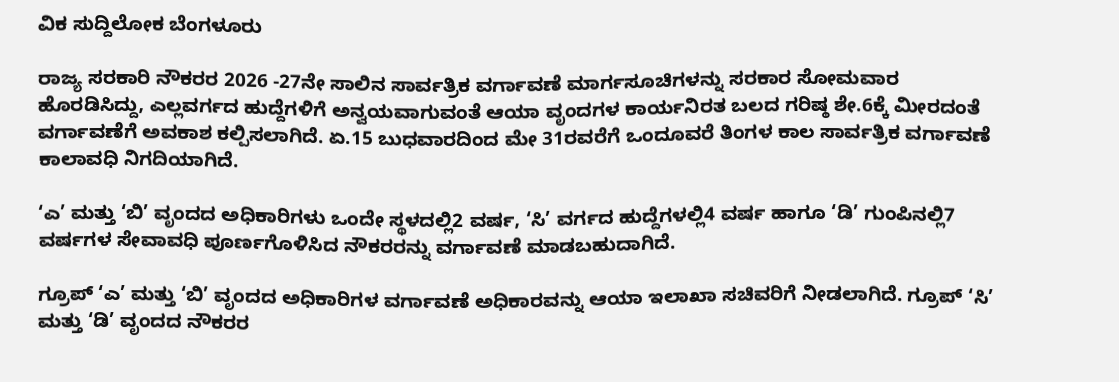ವಿಕ ಸುದ್ದಿಲೋಕ ಬೆಂಗಳೂರು

ರಾಜ್ಯ ಸರಕಾರಿ ನೌಕರರ 2026 -27ನೇ ಸಾಲಿನ ಸಾರ್ವತ್ರಿಕ ವರ್ಗಾವಣೆ ಮಾರ್ಗಸೂಚಿಗಳನ್ನು ಸರಕಾರ ಸೋಮವಾರ ಹೊರಡಿಸಿದ್ದು, ಎಲ್ಲವರ್ಗದ ಹುದ್ದೆಗಳಿಗೆ ಅನ್ವಯವಾಗುವಂತೆ ಆಯಾ ವೃಂದಗಳ ಕಾರ್ಯನಿರತ ಬಲದ ಗರಿಷ್ಠ ಶೇ.6ಕ್ಕೆ ಮೀರದಂತೆ ವರ್ಗಾವಣೆಗೆ ಅವಕಾಶ ಕಲ್ಪಿಸಲಾಗಿದೆ. ಏ.15 ಬುಧವಾರದಿಂದ ಮೇ 31ರವರೆಗೆ ಒಂದೂವರೆ ತಿಂಗಳ ಕಾಲ ಸಾರ್ವತ್ರಿಕ ವರ್ಗಾವಣೆ ಕಾಲಾವಧಿ ನಿಗದಿಯಾಗಿದೆ.

‘ಎ’ ಮತ್ತು ‘ಬಿ’ ವೃಂದದ ಅಧಿಕಾರಿಗಳು ಒಂದೇ ಸ್ಥಳದಲ್ಲಿ2 ವರ್ಷ, ‘ಸಿ’ ವರ್ಗದ ಹುದ್ದೆಗಳಲ್ಲಿ4 ವರ್ಷ ಹಾಗೂ ‘ಡಿ’ ಗುಂಪಿನಲ್ಲಿ7 ವರ್ಷಗಳ ಸೇವಾವಧಿ ಪೂರ್ಣಗೊಳಿಸಿದ ನೌಕರರನ್ನು ವರ್ಗಾವಣೆ ಮಾಡಬಹುದಾಗಿದೆ.

ಗ್ರೂಪ್ ‘ಎ’ ಮತ್ತು ‘ಬಿ’ ವೃಂದದ ಅಧಿಕಾರಿಗಳ ವರ್ಗಾವಣೆ ಅಧಿಕಾರವನ್ನು ಆಯಾ ಇಲಾಖಾ ಸಚಿವರಿಗೆ ನೀಡಲಾಗಿದೆ. ಗ್ರೂಪ್ ‘ಸಿ’ ಮತ್ತು ‘ಡಿ’ ವೃಂದದ ನೌಕರರ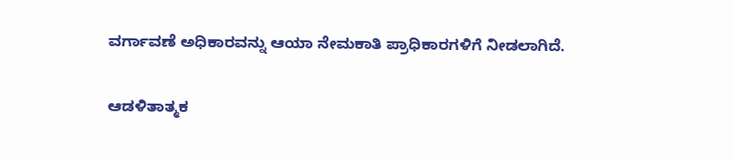ವರ್ಗಾವಣೆ ಅಧಿಕಾರವನ್ನು ಆಯಾ ನೇಮಕಾತಿ ಪ್ರಾಧಿಕಾರಗಳಿಗೆ ನೀಡಲಾಗಿದೆ.

ಆಡಳಿತಾತ್ಮಕ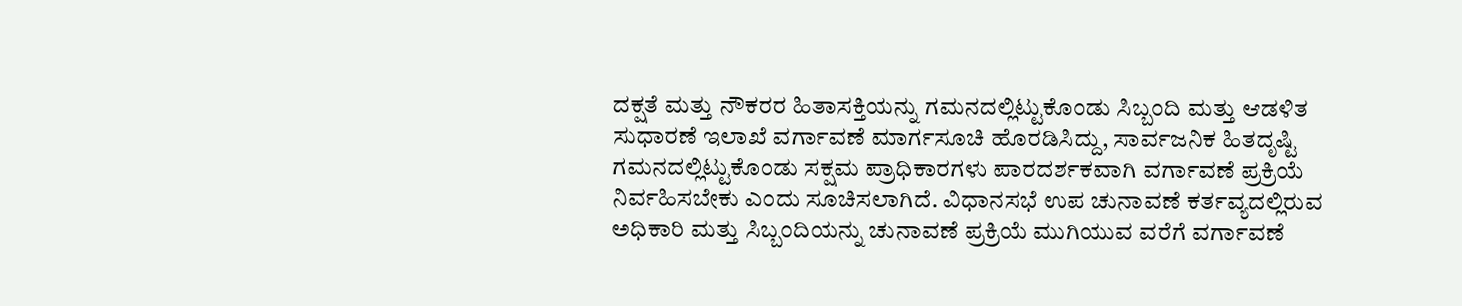ದಕ್ಷತೆ ಮತ್ತು ನೌಕರರ ಹಿತಾಸಕ್ತಿಯನ್ನು ಗಮನದಲ್ಲಿಟ್ಟುಕೊಂಡು ಸಿಬ್ಬಂದಿ ಮತ್ತು ಆಡಳಿತ ಸುಧಾರಣೆ ಇಲಾಖೆ ವರ್ಗಾವಣೆ ಮಾರ್ಗಸೂಚಿ ಹೊರಡಿಸಿದ್ದು, ಸಾರ್ವಜನಿಕ ಹಿತದೃಷ್ಟಿ ಗಮನದಲ್ಲಿಟ್ಟುಕೊಂಡು ಸಕ್ಷಮ ಪ್ರಾಧಿಕಾರಗಳು ಪಾರದರ್ಶಕವಾಗಿ ವರ್ಗಾವಣೆ ಪ್ರಕ್ರಿಯೆ ನಿರ್ವಹಿಸಬೇಕು ಎಂದು ಸೂಚಿಸಲಾಗಿದೆ. ವಿಧಾನಸಭೆ ಉಪ ಚುನಾವಣೆ ಕರ್ತವ್ಯದಲ್ಲಿರುವ ಅಧಿಕಾರಿ ಮತ್ತು ಸಿಬ್ಬಂದಿಯನ್ನು ಚುನಾವಣೆ ಪ್ರಕ್ರಿಯೆ ಮುಗಿಯುವ ವರೆಗೆ ವರ್ಗಾವಣೆ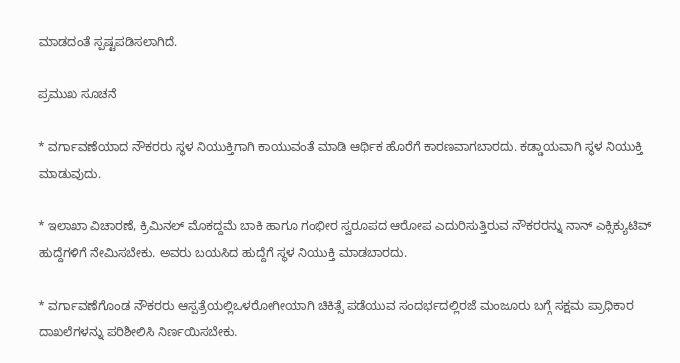ಮಾಡದಂತೆ ಸ್ಪಷ್ಟಪಡಿಸಲಾಗಿದೆ.

ಪ್ರಮುಖ ಸೂಚನೆ

* ವರ್ಗಾವಣೆಯಾದ ನೌಕರರು ಸ್ಥಳ ನಿಯುಕ್ತಿಗಾಗಿ ಕಾಯುವಂತೆ ಮಾಡಿ ಆರ್ಥಿಕ ಹೊರೆಗೆ ಕಾರಣವಾಗಬಾರದು. ಕಡ್ಡಾಯವಾಗಿ ಸ್ಥಳ ನಿಯುಕ್ತಿ ಮಾಡುವುದು.

* ಇಲಾಖಾ ವಿಚಾರಣೆ, ಕ್ರಿಮಿನಲ್ ಮೊಕದ್ದಮೆ ಬಾಕಿ ಹಾಗೂ ಗಂಭೀರ ಸ್ವರೂಪದ ಆರೋಪ ಎದುರಿಸುತ್ತಿರುವ ನೌಕರರನ್ನು ನಾನ್ ಎಕ್ಸಿಕ್ಯುಟಿವ್ ಹುದ್ದೆಗಳಿಗೆ ನೇಮಿಸಬೇಕು. ಅವರು ಬಯಸಿದ ಹುದ್ದೆಗೆ ಸ್ಥಳ ನಿಯುಕ್ತಿ ಮಾಡಬಾರದು.

* ವರ್ಗಾವಣೆಗೊಂಡ ನೌಕರರು ಆಸ್ಪತ್ರೆಯಲ್ಲಿಒಳರೋಗೀಯಾಗಿ ಚಿಕಿತ್ಸೆ ಪಡೆಯುವ ಸಂದರ್ಭದಲ್ಲಿರಜೆ ಮಂಜೂರು ಬಗ್ಗೆ ಸಕ್ಷಮ ಪ್ರಾಧಿಕಾರ ದಾಖಲೆಗಳನ್ನು ಪರಿಶೀಲಿಸಿ ನಿರ್ಣಯಿಸಬೇಕು.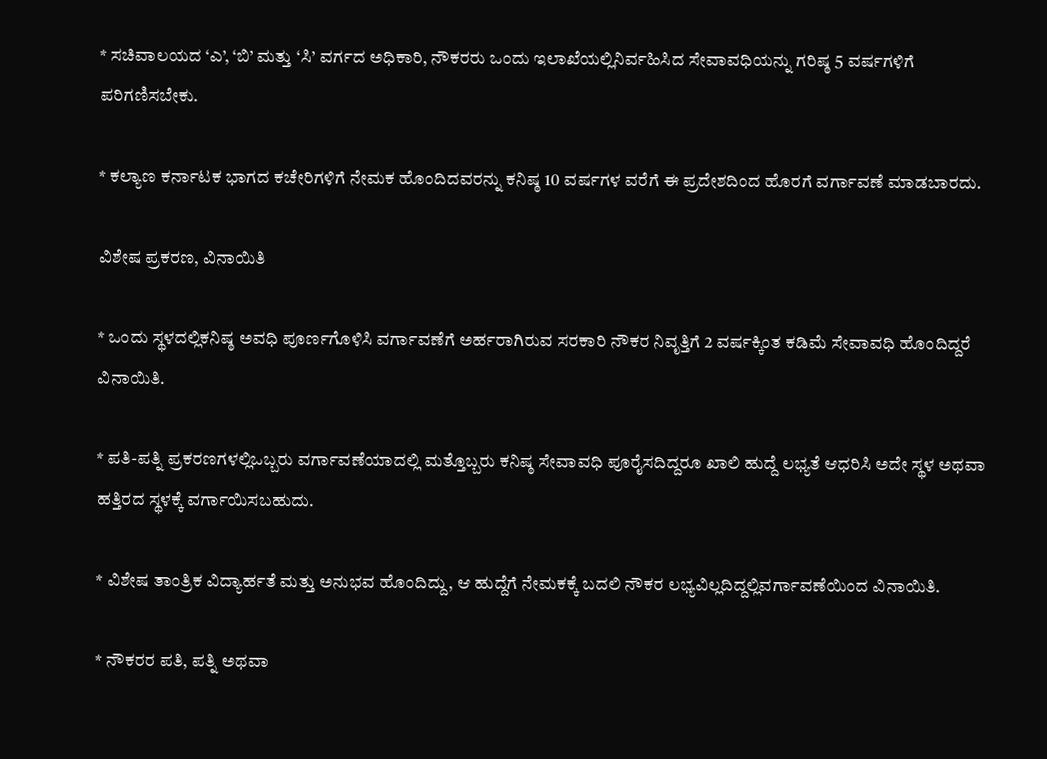* ಸಚಿವಾಲಯದ ‘ಎ’, ‘ಬಿ’ ಮತ್ತು ‘ಸಿ’ ವರ್ಗದ ಅಧಿಕಾರಿ, ನೌಕರರು ಒಂದು ಇಲಾಖೆಯಲ್ಲಿನಿರ್ವಹಿಸಿದ ಸೇವಾವಧಿಯನ್ನು ಗರಿಷ್ಠ 5 ವರ್ಷಗಳಿಗೆ ಪರಿಗಣಿಸಬೇಕು.

* ಕಲ್ಯಾಣ ಕರ್ನಾಟಕ ಭಾಗದ ಕಚೇರಿಗಳಿಗೆ ನೇಮಕ ಹೊಂದಿದವರನ್ನು ಕನಿಷ್ಠ 10 ವರ್ಷಗಳ ವರೆಗೆ ಈ ಪ್ರದೇಶದಿಂದ ಹೊರಗೆ ವರ್ಗಾವಣೆ ಮಾಡಬಾರದು.

ವಿಶೇಷ ಪ್ರಕರಣ, ವಿನಾಯಿತಿ

* ಒಂದು ಸ್ಥಳದಲ್ಲಿಕನಿಷ್ಠ ಅವಧಿ ಪೂರ್ಣಗೊಳಿಸಿ ವರ್ಗಾವಣೆಗೆ ಅರ್ಹರಾಗಿರುವ ಸರಕಾರಿ ನೌಕರ ನಿವೃತ್ತಿಗೆ 2 ವರ್ಷಕ್ಕಿಂತ ಕಡಿಮೆ ಸೇವಾವಧಿ ಹೊಂದಿದ್ದರೆ ವಿನಾಯಿತಿ.

* ಪತಿ-ಪತ್ನಿ ಪ್ರಕರಣಗಳಲ್ಲಿಒಬ್ಬರು ವರ್ಗಾವಣೆಯಾದಲ್ಲಿ ಮತ್ತೊಬ್ಬರು ಕನಿಷ್ಠ ಸೇವಾವಧಿ ಪೂರೈಸದಿದ್ದರೂ ಖಾಲಿ ಹುದ್ದೆ ಲಭ್ಯತೆ ಆಧರಿಸಿ ಅದೇ ಸ್ಥಳ ಅಥವಾ ಹತ್ತಿರದ ಸ್ಥಳಕ್ಕೆ ವರ್ಗಾಯಿಸಬಹುದು.

* ವಿಶೇಷ ತಾಂತ್ರಿಕ ವಿದ್ಯಾರ್ಹತೆ ಮತ್ತು ಅನುಭವ ಹೊಂದಿದ್ದು, ಆ ಹುದ್ದೆಗೆ ನೇಮಕಕ್ಕೆ ಬದಲಿ ನೌಕರ ಲಭ್ಯವಿಲ್ಲದಿದ್ದಲ್ಲಿವರ್ಗಾವಣೆಯಿಂದ ವಿನಾಯಿತಿ.

* ನೌಕರರ ಪತಿ, ಪತ್ನಿ ಅಥವಾ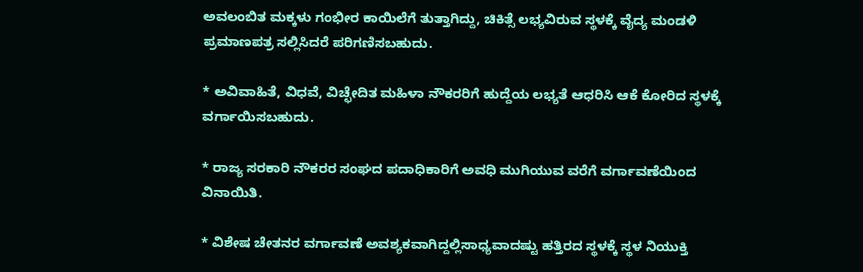ಅವಲಂಬಿತ ಮಕ್ಕಳು ಗಂಭೀರ ಕಾಯಿಲೆಗೆ ತುತ್ತಾಗಿದ್ದು, ಚಿಕಿತ್ಸೆ ಲಭ್ಯವಿರುವ ಸ್ಥಳಕ್ಕೆ ವೈದ್ಯ ಮಂಡಳಿ ಪ್ರಮಾಣಪತ್ರ ಸಲ್ಲಿಸಿದರೆ ಪರಿಗಣಿಸಬಹುದು.

* ಅವಿವಾಹಿತೆ, ವಿಧವೆ, ವಿಚ್ಛೇದಿತ ಮಹಿಳಾ ನೌಕರರಿಗೆ ಹುದ್ದೆಯ ಲಭ್ಯತೆ ಆಧರಿಸಿ ಆಕೆ ಕೋರಿದ ಸ್ಥಳಕ್ಕೆ ವರ್ಗಾಯಿಸಬಹುದು.

* ರಾಜ್ಯ ಸರಕಾರಿ ನೌಕರರ ಸಂಘದ ಪದಾಧಿಕಾರಿಗೆ ಅವಧಿ ಮುಗಿಯುವ ವರೆಗೆ ವರ್ಗಾವಣೆಯಿಂದ ವಿನಾಯಿತಿ.

* ವಿಶೇಷ ಚೇತನರ ವರ್ಗಾವಣೆ ಅವಶ್ಯಕವಾಗಿದ್ದಲ್ಲಿಸಾಧ್ಯವಾದಷ್ಟು ಹತ್ತಿರದ ಸ್ಥಳಕ್ಕೆ ಸ್ಥಳ ನಿಯುಕ್ತಿ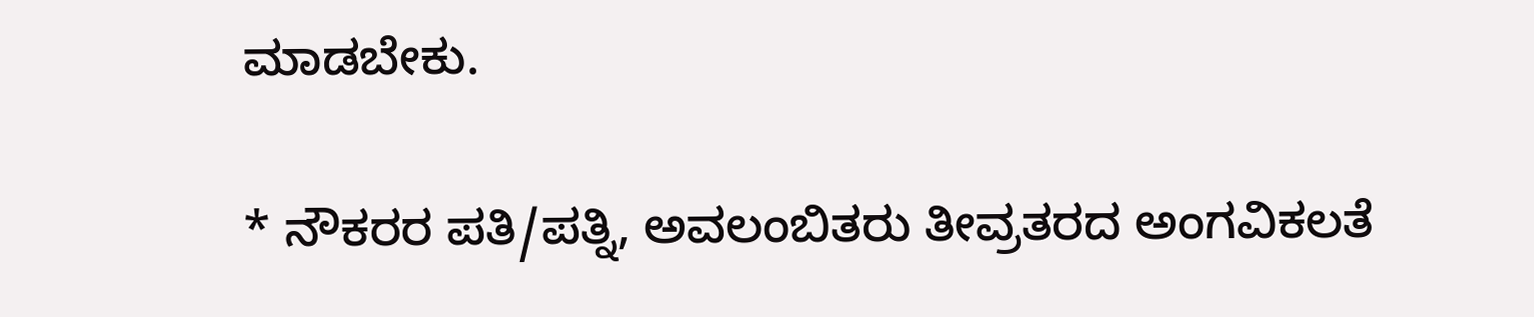ಮಾಡಬೇಕು.

* ನೌಕರರ ಪತಿ/ಪತ್ನಿ, ಅವಲಂಬಿತರು ತೀವ್ರತರದ ಅಂಗವಿಕಲತೆ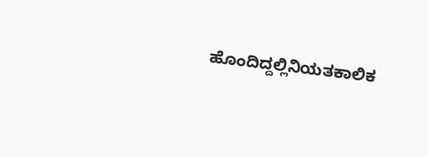ಹೊಂದಿದ್ದಲ್ಲಿನಿಯತಕಾಲಿಕ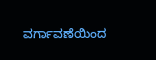ವರ್ಗಾವಣೆಯಿಂದ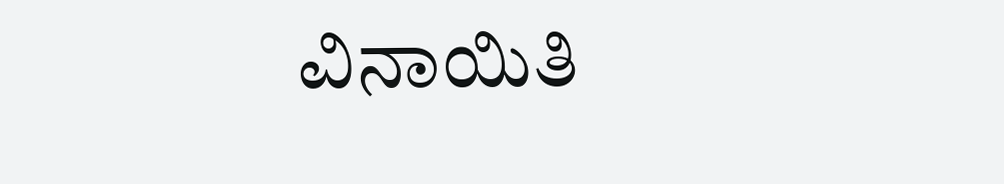ವಿನಾಯಿತಿ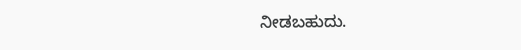ನೀಡಬಹುದು.